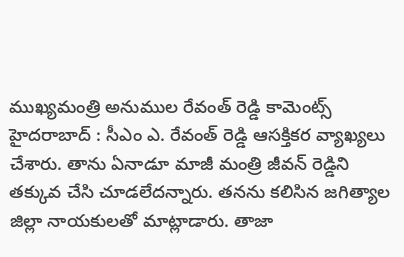ముఖ్యమంత్రి అనుముల రేవంత్ రెడ్డి కామెంట్స్
హైదరాబాద్ : సీఎం ఎ. రేవంత్ రెడ్డి ఆసక్తికర వ్యాఖ్యలు చేశారు. తాను ఏనాడూ మాజీ మంత్రి జీవన్ రెడ్డిని తక్కువ చేసి చూడలేదన్నారు. తనను కలిసిన జగిత్యాల జిల్లా నాయకులతో మాట్లాడారు. తాజా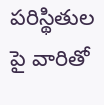పరిస్థితుల పై వారితో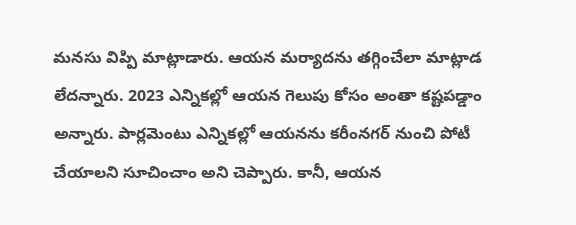మనసు విప్పి మాట్లాడారు. ఆయన మర్యాదను తగ్గించేలా మాట్లాడ లేదన్నారు. 2023 ఎన్నికల్లో ఆయన గెలుపు కోసం అంతా కష్టపడ్డాం అన్నారు. పార్లమెంటు ఎన్నికల్లో ఆయనను కరీంనగర్ నుంచి పోటీ చేయాలని సూచించాం అని చెప్పారు. కానీ, ఆయన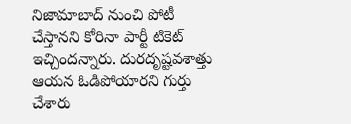నిజామాబాద్ నుంచి పోటీ చేస్తానని కోరినా పార్టీ టికెట్ ఇచ్చిందన్నారు. దురదృష్టవశాత్తు ఆయన ఓడిపోయారని గుర్తు చేశారు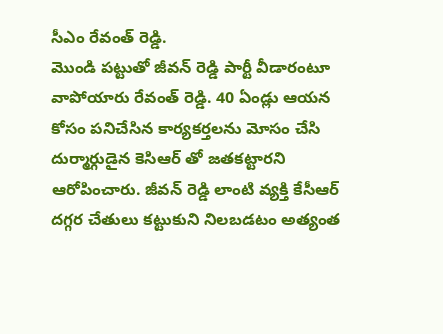సీఎం రేవంత్ రెడ్డి.
మొండి పట్టుతో జీవన్ రెడ్డి పార్టీ వీడారంటూ వాపోయారు రేవంత్ రెడ్డి. 40 ఏండ్లు ఆయన కోసం పనిచేసిన కార్యకర్తలను మోసం చేసి దుర్మార్గుడైన కెసిఆర్ తో జతకట్టారని ఆరోపించారు. జీవన్ రెడ్డి లాంటి వ్యక్తి కేసీఆర్ దగ్గర చేతులు కట్టుకుని నిలబడటం అత్యంత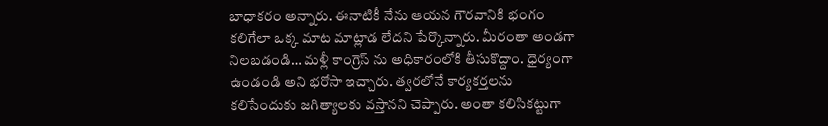బాధాకరం అన్నారు. ఈనాటికీ నేను ఆయన గౌరవానికి భంగం కలిగేలా ఒక్క మాట మాట్లాడ లేదని పేర్కొన్నారు. మీరంతా అండగా నిలబడండి… మళ్లీ కాంగ్రెస్ ను అధికారంలోకి తీసుకొద్దాం. ధైర్యంగా ఉండండి అని భరోసా ఇచ్చారు. త్వరలోనే కార్యకర్తలను కలిసేందుకు జగిత్యాలకు వస్తానని చెప్పారు. అంతా కలిసికట్టుగా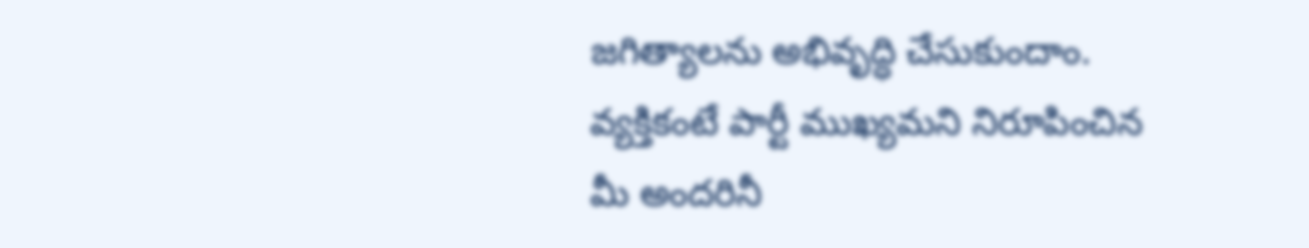జగిత్యాలను అభివృద్ధి చేసుకుందాం. వ్యక్తికంటే పార్టీ ముఖ్యమని నిరూపించిన మీ అందరినీ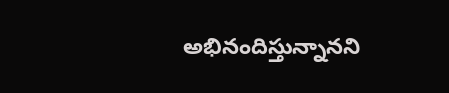అభినందిస్తున్నానని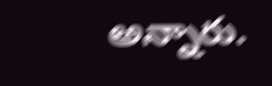అన్నారు.